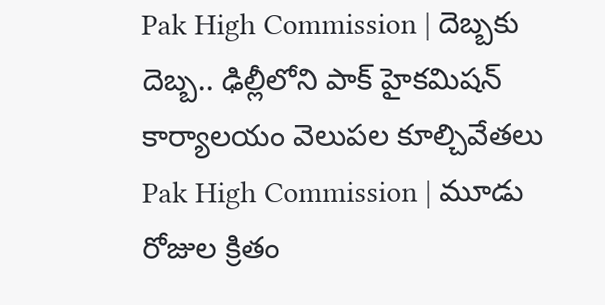Pak High Commission | దెబ్బకు దెబ్బ.. ఢిల్లీలోని పాక్ హైకమిషన్ కార్యాలయం వెలుపల కూల్చివేతలు
Pak High Commission | మూడు రోజుల క్రితం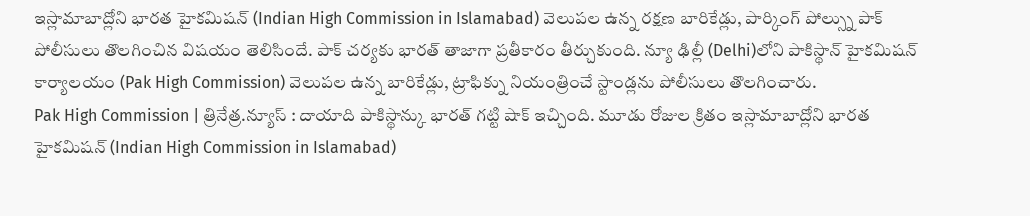ఇస్లామాబాద్లోని భారత హైకమిషన్ (Indian High Commission in Islamabad) వెలుపల ఉన్న రక్షణ బారికేడ్లు, పార్కింగ్ పోల్స్ను పాక్ పోలీసులు తొలగించిన విషయం తెలిసిందే. పాక్ చర్యకు భారత్ తాజాగా ప్రతీకారం తీర్చుకుంది. న్యూ ఢిల్లీ (Delhi)లోని పాకిస్థాన్ హైకమిషన్ కార్యాలయం (Pak High Commission) వెలుపల ఉన్న బారికేడ్లు, ట్రాఫిక్ను నియంత్రించే స్టాండ్లను పోలీసులు తొలగించారు.
Pak High Commission | త్రినేత్ర.న్యూస్ : దాయాది పాకిస్థాన్కు భారత్ గట్టి షాక్ ఇచ్చింది. మూడు రోజుల క్రితం ఇస్లామాబాద్లోని భారత హైకమిషన్ (Indian High Commission in Islamabad)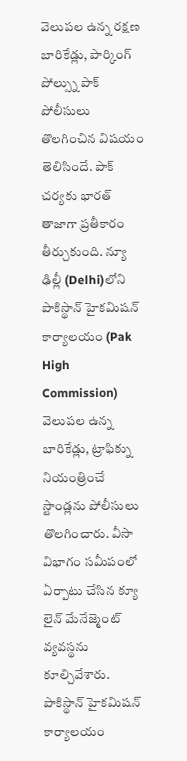వెలుపల ఉన్న రక్షణ బారికేడ్లు, పార్కింగ్ పోల్స్ను పాక్ పోలీసులు తొలగించిన విషయం తెలిసిందే. పాక్ చర్యకు భారత్ తాజాగా ప్రతీకారం తీర్చుకుంది. న్యూ ఢిల్లీ (Delhi)లోని పాకిస్థాన్ హైకమిషన్ కార్యాలయం (Pak High Commission) వెలుపల ఉన్న బారికేడ్లు, ట్రాఫిక్ను నియంత్రించే స్టాండ్లను పోలీసులు తొలగించారు. వీసా విభాగం సమీపంలో ఏర్పాటు చేసిన క్యూ లైన్ మేనేజ్మెంట్ వ్యవస్థను కూల్చివేశారు.
పాకిస్థాన్ హైకమిషన్ కార్యాలయం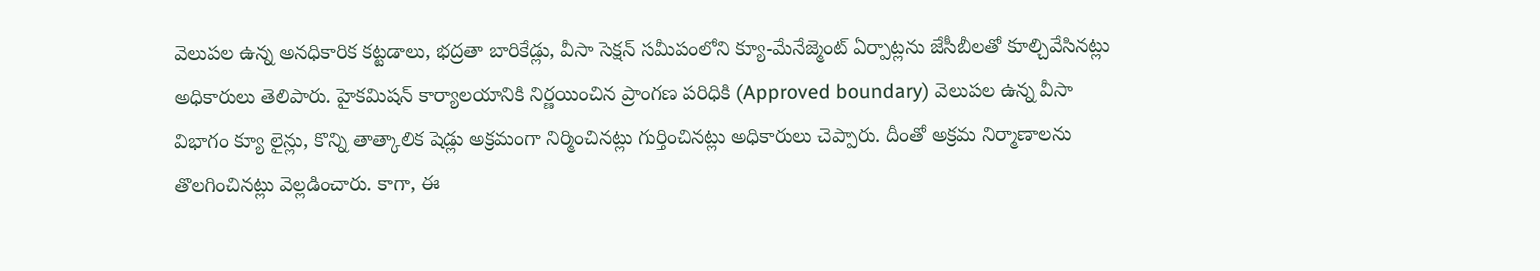వెలుపల ఉన్న అనధికారిక కట్టడాలు, భద్రతా బారికేడ్లు, వీసా సెక్షన్ సమీపంలోని క్యూ-మేనేజ్మెంట్ ఏర్పాట్లను జేసీబీలతో కూల్చివేసినట్లు అధికారులు తెలిపారు. హైకమిషన్ కార్యాలయానికి నిర్ణయించిన ప్రాంగణ పరిధికి (Approved boundary) వెలుపల ఉన్న వీసా విభాగం క్యూ లైన్లు, కొన్ని తాత్కాలిక షెడ్లు అక్రమంగా నిర్మించినట్లు గుర్తించినట్లు అధికారులు చెప్పారు. దీంతో అక్రమ నిర్మాణాలను తొలగించినట్లు వెల్లడించారు. కాగా, ఈ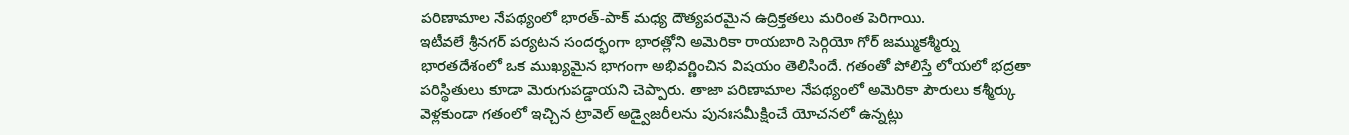పరిణామాల నేపథ్యంలో భారత్-పాక్ మధ్య దౌత్యపరమైన ఉద్రిక్తతలు మరింత పెరిగాయి.
ఇటీవలే శ్రీనగర్ పర్యటన సందర్భంగా భారత్లోని అమెరికా రాయబారి సెర్గియో గోర్ జమ్ముకశ్మీర్ను భారతదేశంలో ఒక ముఖ్యమైన భాగంగా అభివర్ణించిన విషయం తెలిసిందే. గతంతో పోలిస్తే లోయలో భద్రతా పరిస్థితులు కూడా మెరుగుపడ్డాయని చెప్పారు. తాజా పరిణామాల నేపథ్యంలో అమెరికా పౌరులు కశ్మీర్కు వెళ్లకుండా గతంలో ఇచ్చిన ట్రావెల్ అడ్వైజరీలను పునఃసమీక్షించే యోచనలో ఉన్నట్లు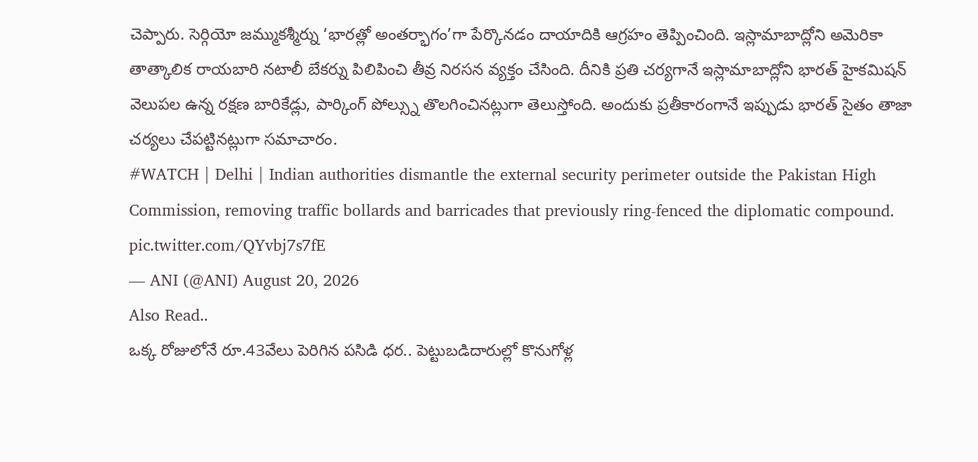చెప్పారు. సెర్గియో జమ్ముకశ్మీర్ను ‘భారత్లో అంతర్భాగం’గా పేర్కొనడం దాయాదికి ఆగ్రహం తెప్పించింది. ఇస్లామాబాద్లోని అమెరికా తాత్కాలిక రాయబారి నటాలీ బేకర్ను పిలిపించి తీవ్ర నిరసన వ్యక్తం చేసింది. దీనికి ప్రతి చర్యగానే ఇస్లామాబాద్లోని భారత్ హైకమిషన్ వెలుపల ఉన్న రక్షణ బారికేడ్లు, పార్కింగ్ పోల్స్ను తొలగించినట్లుగా తెలుస్తోంది. అందుకు ప్రతీకారంగానే ఇప్పుడు భారత్ సైతం తాజా చర్యలు చేపట్టినట్లుగా సమాచారం.
#WATCH | Delhi | Indian authorities dismantle the external security perimeter outside the Pakistan High Commission, removing traffic bollards and barricades that previously ring-fenced the diplomatic compound. pic.twitter.com/QYvbj7s7fE
— ANI (@ANI) August 20, 2026
Also Read..
ఒక్క రోజులోనే రూ.43వేలు పెరిగిన పసిడి ధర.. పెట్టుబడిదారుల్లో కొనుగోళ్ల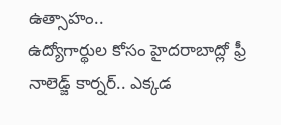ఉత్సాహం..
ఉద్యోగార్థుల కోసం హైదరాబాద్లో ఫ్రీ నాలెడ్జ్ కార్నర్.. ఎక్కడ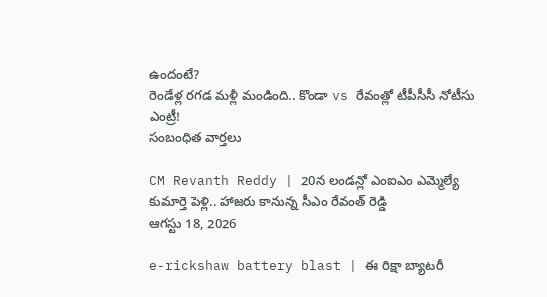ఉందంటే?
రెండేళ్ల రగడ మళ్లీ మండింది.. కొండా vs రేవంత్లో టీపీసీసీ నోటీసు ఎంట్రీ!
సంబంధిత వార్తలు

CM Revanth Reddy | 20న లండన్లో ఎంఐఎం ఎమ్మెల్యే కుమార్తె పెళ్లి.. హాజరు కానున్న సీఎం రేవంత్ రెడ్డి
ఆగస్టు 18, 2026

e-rickshaw battery blast | ఈ రిక్షా బ్యాటరీ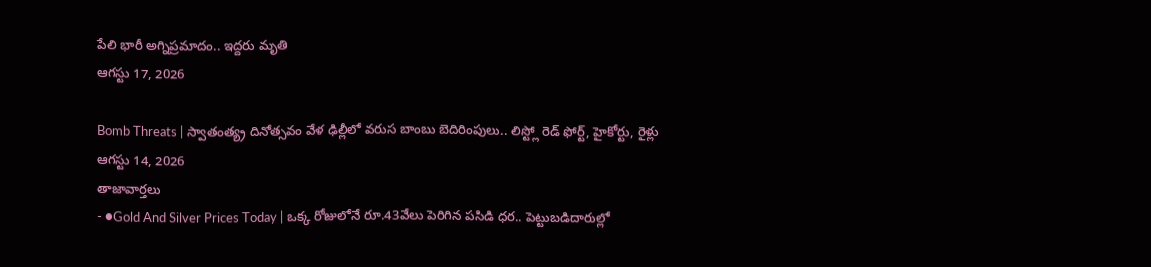పేలి భారీ అగ్నిప్రమాదం.. ఇద్దరు మృతి
ఆగస్టు 17, 2026

Bomb Threats | స్వాతంత్య్ర దినోత్సవం వేళ ఢిల్లీలో వరుస బాంబు బెదిరింపులు.. లిస్ట్లో రెడ్ ఫోర్ట్, హైకోర్టు, రైళ్లు
ఆగస్టు 14, 2026
తాజావార్తలు
- ●Gold And Silver Prices Today | ఒక్క రోజులోనే రూ.43వేలు పెరిగిన పసిడి ధర.. పెట్టుబడిదారుల్లో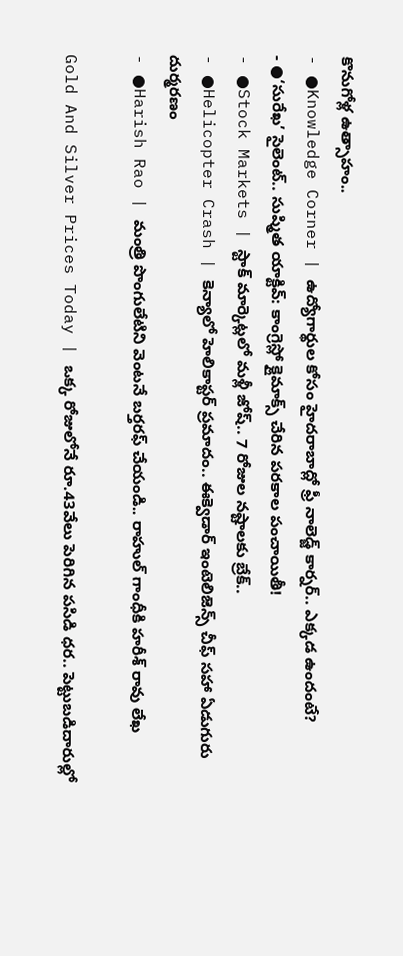కొనుగోళ్ల ఉత్సాహం..
- ●Knowledge Corner | ఉద్యోగార్థుల కోసం హైదరాబాద్లో ఫ్రీ నాలెడ్జ్ కార్నర్.. ఎక్కడ ఉందంటే?
- ●‘సురేఖ’ సైలెంట్.. సుష్మిత యాక్టివ్: కాంగ్రెస్లో క్లైమాక్స్ చేరిన పరకాల పంచాయితీ!
- ●Stock Markets | స్టాక్ మార్కెట్లలో మళ్లీ జోష్.. 7 రోజుల నష్టాలకు బ్రేక్..
- ●Helicopter Crash | కెన్యాలో హెలికాప్టర్ ప్రమాదం.. ఈక్వెడార్ ఇంటెలిజెన్స్ చీఫ్ సహా ఏడుగురు దుర్మరణం
- ●Harish Rao | మంత్రి పొంగులేటిని వెంటనే బర్తరఫ్ చేయండి.. రాహుల్ గాంధీకి హరీశ్ రావు లేఖ

Gold And Silver Prices Today | ఒక్క రోజులోనే రూ.43వేలు పెరిగిన పసిడి ధర.. పెట్టుబడిదారుల్లో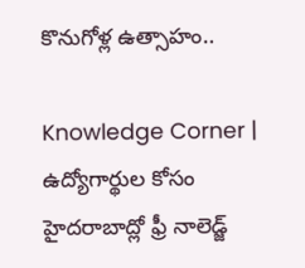కొనుగోళ్ల ఉత్సాహం..

Knowledge Corner | ఉద్యోగార్థుల కోసం హైదరాబాద్లో ఫ్రీ నాలెడ్జ్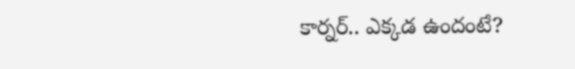కార్నర్.. ఎక్కడ ఉందంటే?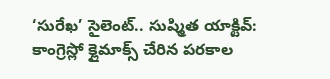‘సురేఖ’ సైలెంట్.. సుష్మిత యాక్టివ్: కాంగ్రెస్లో క్లైమాక్స్ చేరిన పరకాల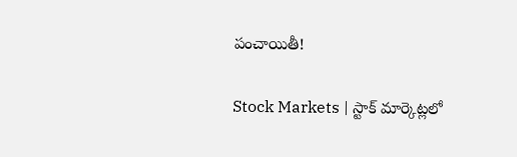పంచాయితీ!

Stock Markets | స్టాక్ మార్కెట్లలో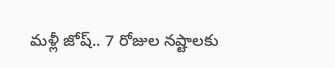మళ్లీ జోష్.. 7 రోజుల నష్టాలకు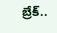బ్రేక్..